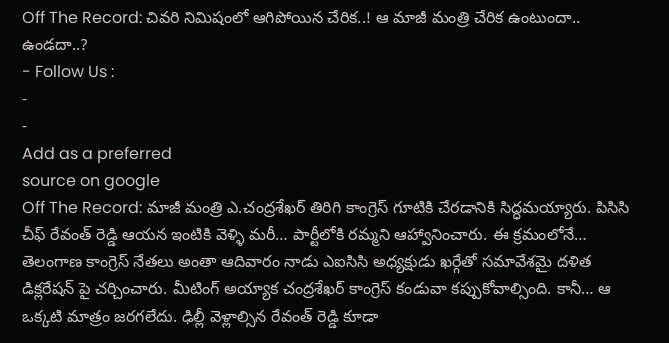Off The Record: చివరి నిమిషంలో ఆగిపోయిన చేరిక..! ఆ మాజీ మంత్రి చేరిక ఉంటుందా.. ఉండదా..?
- Follow Us :
-
-
Add as a preferred
source on google
Off The Record: మాజీ మంత్రి ఎ.చంద్రశేఖర్ తిరిగి కాంగ్రెస్ గూటికి చేరడానికి సిద్ధమయ్యారు. పిసిసి చీఫ్ రేవంత్ రెడ్డి ఆయన ఇంటికి వెళ్ళి మరీ… పార్టీలోకి రమ్మని ఆహ్వానించారు. ఈ క్రమంలోనే… తెలంగాణ కాంగ్రెస్ నేతలు అంతా ఆదివారం నాడు ఎఐసిసి అధ్యక్షుడు ఖర్గేతో సమావేశమై దళిత డిక్లరేషన్ పై చర్చించారు. మీటింగ్ అయ్యాక చంద్రశేఖర్ కాంగ్రెస్ కండువా కప్పుకోవాల్సింది. కానీ… ఆ ఒక్కటి మాత్రం జరగలేదు. ఢిల్లీ వెళ్లాల్సిన రేవంత్ రెడ్డి కూడా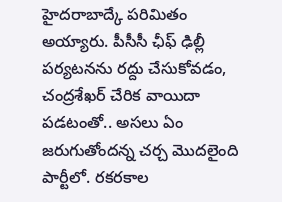హైదరాబాద్కే పరిమితం అయ్యారు. పీసీసీ ఛీఫ్ ఢిల్లీ పర్యటనను రద్దు చేసుకోవడం, చంద్రశేఖర్ చేరిక వాయిదా పడటంతో.. అసలు ఏం జరుగుతోందన్న చర్చ మొదలైంది పార్టీలో. రకరకాల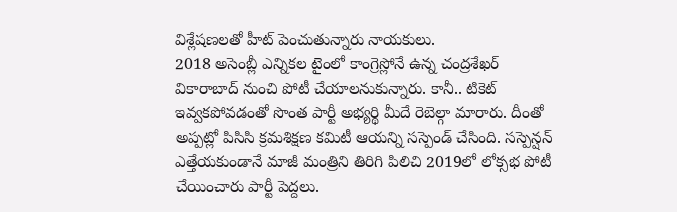విశ్లేషణలతో హీట్ పెంచుతున్నారు నాయకులు.
2018 అసెంబ్లీ ఎన్నికల టైంలో కాంగ్రెస్లోనే ఉన్న చంద్రశేఖర్ వికారాబాద్ నుంచి పోటీ చేయాలనుకున్నారు. కానీ.. టికెట్ ఇవ్వకపోవడంతో సొంత పార్టీ అభ్యర్థి మీదే రెబెల్గా మారారు. దీంతో అప్పట్లో పిసిసి క్రమశిక్షణ కమిటీ ఆయన్ని సస్పెండ్ చేసింది. సస్పెన్షన్ ఎత్తేయకుండానే మాజీ మంత్రిని తిరిగి పిలిచి 2019లో లోక్సభ పోటీ చేయించారు పార్టీ పెద్దలు.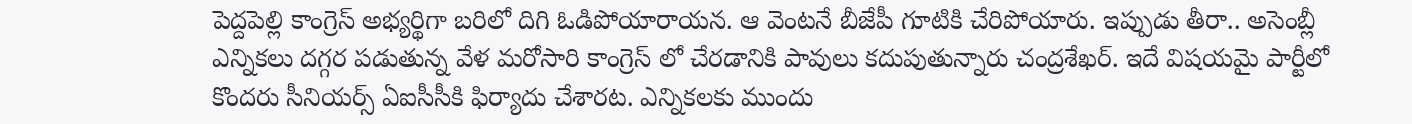పెద్దపెల్లి కాంగ్రెస్ అభ్యర్థిగా బరిలో దిగి ఓడిపోయారాయన. ఆ వెంటనే బీజేపీ గూటికి చేరిపోయారు. ఇప్పుడు తీరా.. అసెంబ్లీ ఎన్నికలు దగ్గర పడుతున్న వేళ మరోసారి కాంగ్రెస్ లో చేరడానికి పావులు కదుపుతున్నారు చంద్రశేఖర్. ఇదే విషయమై పార్టీలో కొందరు సీనియర్స్ ఏఐసీసీకి ఫిర్యాదు చేశారట. ఎన్నికలకు ముందు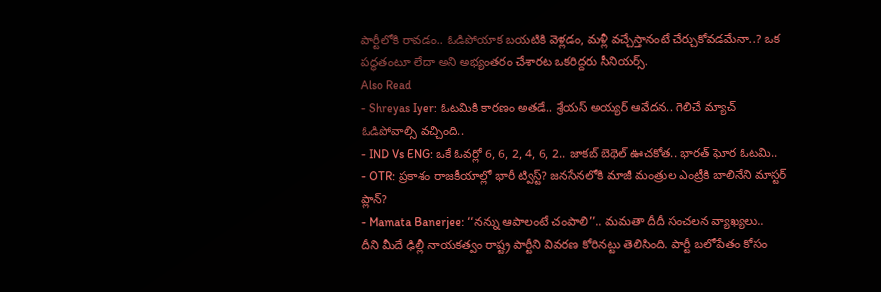పార్టీలోకి రావడం.. ఓడిపోయాక బయటికి వెళ్లడం, మళ్లీ వచ్చేస్తానంటే చేర్చుకోవడమేనా..? ఒక పద్ధతంటూ లేదా అని అభ్యంతరం చేశారట ఒకరిద్దరు సీనియర్స్.
Also Read
- Shreyas Iyer: ఓటమికి కారణం అతడే.. శ్రేయస్ అయ్యర్ ఆవేదన.. గెలిచే మ్యాచ్ ఓడిపోవాల్సి వచ్చింది..
- IND Vs ENG: ఒకే ఓవర్లో 6, 6, 2, 4, 6, 2.. జాకబ్ బెథెల్ ఊచకోత.. భారత్ ఘోర ఓటమి..
- OTR: ప్రకాశం రాజకీయాల్లో భారీ ట్విస్ట్? జనసేనలోకి మాజీ మంత్రుల ఎంట్రీకి బాలినేని మాస్టర్ ప్లాన్?
- Mamata Banerjee: ‘‘నన్ను ఆపాలంటే చంపాలి’’.. మమతా దీదీ సంచలన వ్యాఖ్యలు..
దీని మీదే ఢిల్లీ నాయకత్వం రాష్ట్ర పార్టీని వివరణ కోరినట్టు తెలిసింది. పార్టీ బలోపేతం కోసం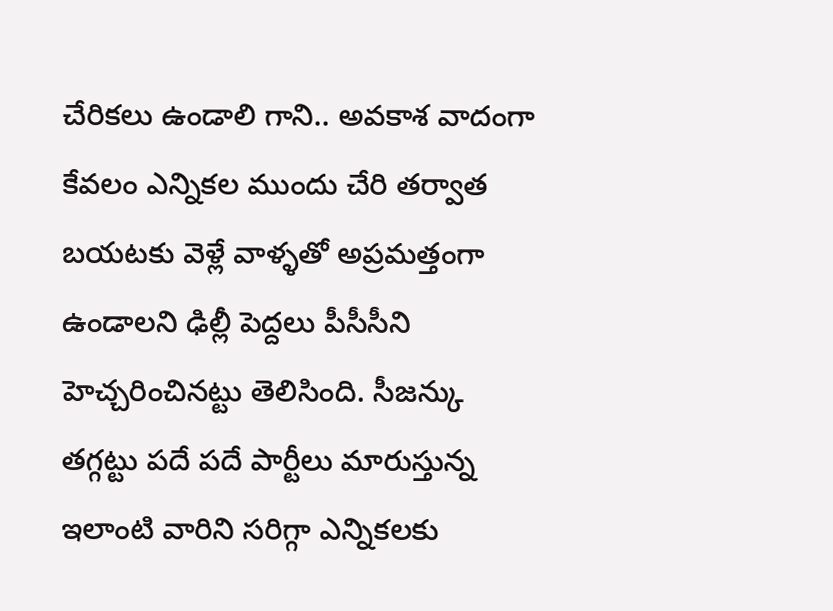చేరికలు ఉండాలి గాని.. అవకాశ వాదంగా కేవలం ఎన్నికల ముందు చేరి తర్వాత బయటకు వెళ్లే వాళ్ళతో అప్రమత్తంగా ఉండాలని ఢిల్లీ పెద్దలు పీసీసీని హెచ్చరించినట్టు తెలిసింది. సీజన్కు తగ్గట్టు పదే పదే పార్టీలు మారుస్తున్న ఇలాంటి వారిని సరిగ్గా ఎన్నికలకు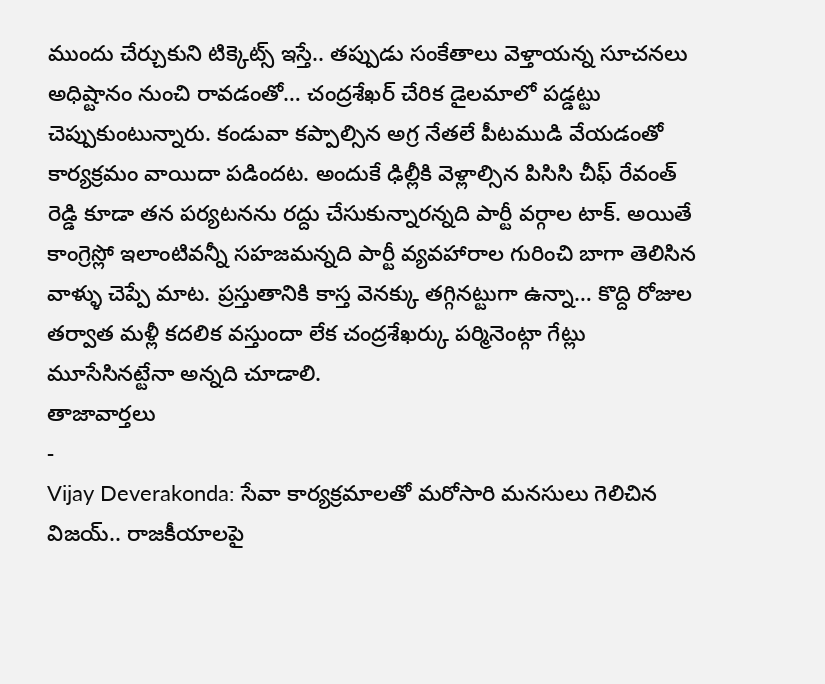ముందు చేర్చుకుని టిక్కెట్స్ ఇస్తే.. తప్పుడు సంకేతాలు వెళ్తాయన్న సూచనలు అధిష్టానం నుంచి రావడంతో… చంద్రశేఖర్ చేరిక డైలమాలో పడ్డట్టు చెప్పుకుంటున్నారు. కండువా కప్పాల్సిన అగ్ర నేతలే పీటముడి వేయడంతో కార్యక్రమం వాయిదా పడిందట. అందుకే ఢిల్లీకి వెళ్లాల్సిన పిసిసి చీఫ్ రేవంత్ రెడ్డి కూడా తన పర్యటనను రద్దు చేసుకున్నారన్నది పార్టీ వర్గాల టాక్. అయితే కాంగ్రెస్లో ఇలాంటివన్నీ సహజమన్నది పార్టీ వ్యవహారాల గురించి బాగా తెలిసిన వాళ్ళు చెప్పే మాట. ప్రస్తుతానికి కాస్త వెనక్కు తగ్గినట్టుగా ఉన్నా… కొద్ది రోజుల తర్వాత మళ్లీ కదలిక వస్తుందా లేక చంద్రశేఖర్కు పర్మినెంట్గా గేట్లు మూసేసినట్టేనా అన్నది చూడాలి.
తాజావార్తలు
-
Vijay Deverakonda: సేవా కార్యక్రమాలతో మరోసారి మనసులు గెలిచిన విజయ్.. రాజకీయాలపై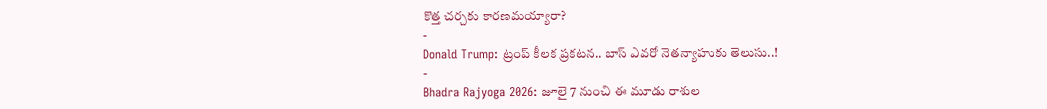కొత్త చర్చకు కారణమయ్యారా?
-
Donald Trump: ట్రంప్ కీలక ప్రకటన.. బాస్ ఎవరో నెతన్యాహుకు తెలుసు..!
-
Bhadra Rajyoga 2026: జూలై 7 నుంచి ఈ మూడు రాశుల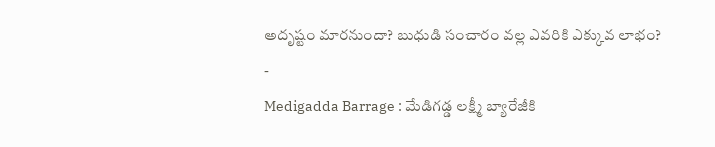అదృష్టం మారనుందా? బుధుడి సంచారం వల్ల ఎవరికి ఎక్కువ లాభం?
-
Medigadda Barrage : మేడిగడ్డ లక్ష్మీ బ్యారేజీకి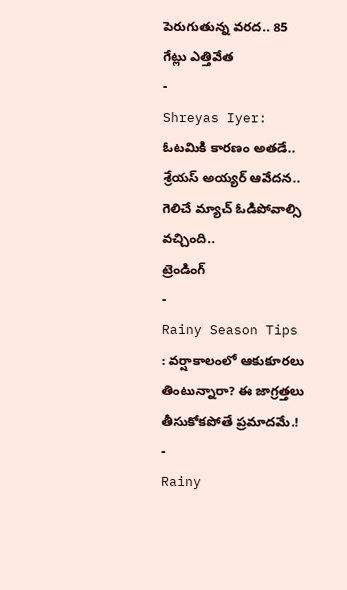పెరుగుతున్న వరద.. 85 గేట్లు ఎత్తివేత
-
Shreyas Iyer: ఓటమికి కారణం అతడే.. శ్రేయస్ అయ్యర్ ఆవేదన.. గెలిచే మ్యాచ్ ఓడిపోవాల్సి వచ్చింది..
ట్రెండింగ్
-
Rainy Season Tips : వర్షాకాలంలో ఆకుకూరలు తింటున్నారా? ఈ జాగ్రత్తలు తీసుకోకపోతే ప్రమాదమే.!
-
Rainy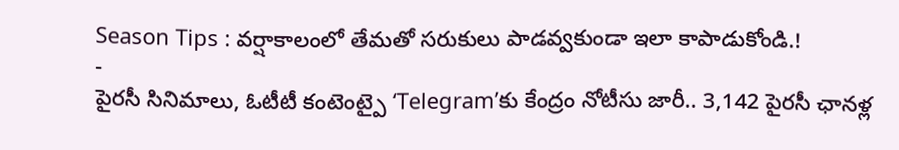Season Tips : వర్షాకాలంలో తేమతో సరుకులు పాడవ్వకుండా ఇలా కాపాడుకోండి.!
-
పైరసీ సినిమాలు, ఓటీటీ కంటెంట్పై ‘Telegram’కు కేంద్రం నోటీసు జారీ.. 3,142 పైరసీ ఛానళ్ల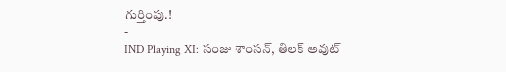గుర్తింపు.!
-
IND Playing XI: సంజు శాంసన్, తిలక్ అవుట్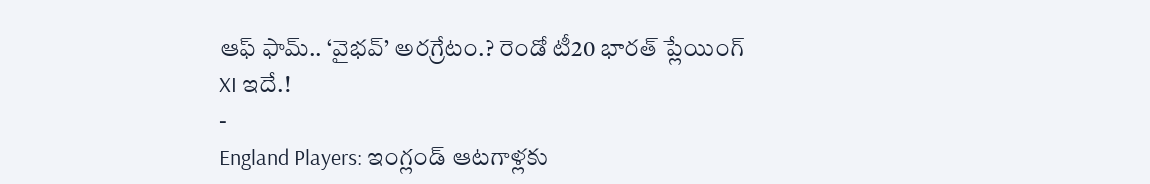ఆఫ్ ఫామ్.. ‘వైభవ్’ అరగ్రేటం.? రెండో టీ20 భారత్ ప్లేయింగ్ XI ఇదే.!
-
England Players: ఇంగ్లండ్ ఆటగాళ్లకు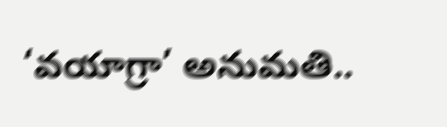‘వయాగ్రా’ అనుమతి..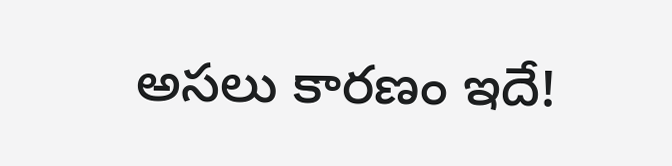అసలు కారణం ఇదే!